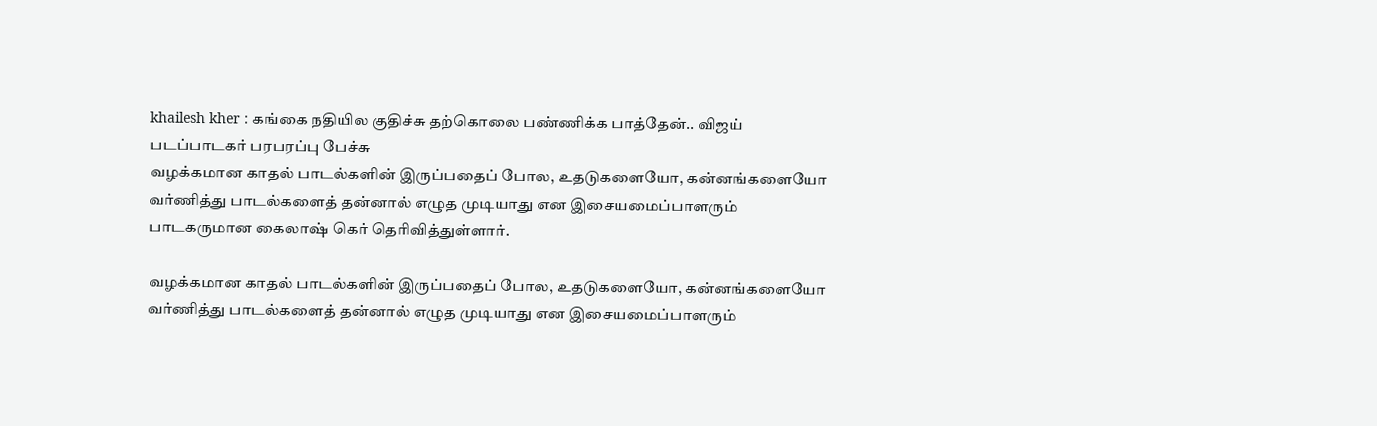khailesh kher : கங்கை நதியில குதிச்சு தற்கொலை பண்ணிக்க பாத்தேன்.. விஜய் படப்பாடகர் பரபரப்பு பேச்சு
வழக்கமான காதல் பாடல்களின் இருப்பதைப் போல, உதடுகளையோ, கன்னங்களையோ வர்ணித்து பாடல்களைத் தன்னால் எழுத முடியாது என இசையமைப்பாளரும் பாடகருமான கைலாஷ் கெர் தெரிவித்துள்ளார்.

வழக்கமான காதல் பாடல்களின் இருப்பதைப் போல, உதடுகளையோ, கன்னங்களையோ வர்ணித்து பாடல்களைத் தன்னால் எழுத முடியாது என இசையமைப்பாளரும்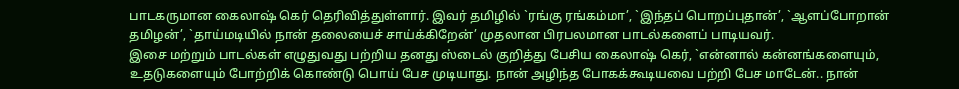பாடகருமான கைலாஷ் கெர் தெரிவித்துள்ளார். இவர் தமிழில் `ரங்கு ரங்கம்மா’, `இந்தப் பொறப்புதான்’, `ஆளப்போறான் தமிழன்’, `தாய்மடியில் நான் தலையைச் சாய்க்கிறேன்’ முதலான பிரபலமான பாடல்களைப் பாடியவர்.
இசை மற்றும் பாடல்கள் எழுதுவது பற்றிய தனது ஸ்டைல் குறித்து பேசிய கைலாஷ் கெர், `என்னால் கன்னங்களையும், உதடுகளையும் போற்றிக் கொண்டு பொய் பேச முடியாது. நான் அழிந்த போகக்கூடியவை பற்றி பேச மாடேன்.. நான்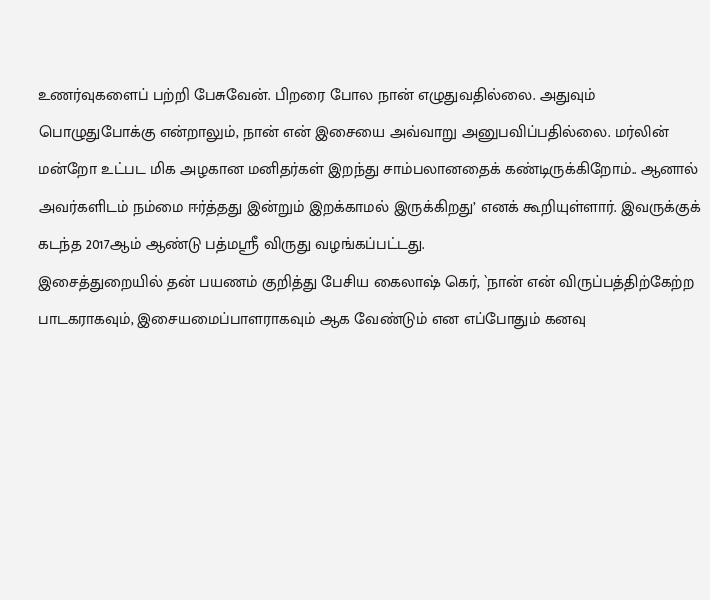உணர்வுகளைப் பற்றி பேசுவேன். பிறரை போல நான் எழுதுவதில்லை. அதுவும் பொழுதுபோக்கு என்றாலும், நான் என் இசையை அவ்வாறு அனுபவிப்பதில்லை. மர்லின் மன்றோ உட்பட மிக அழகான மனிதர்கள் இறந்து சாம்பலானதைக் கண்டிருக்கிறோம்.. ஆனால் அவர்களிடம் நம்மை ஈர்த்தது இன்றும் இறக்காமல் இருக்கிறது’ எனக் கூறியுள்ளார். இவருக்குக் கடந்த 2017ஆம் ஆண்டு பத்மஸ்ரீ விருது வழங்கப்பட்டது.
இசைத்துறையில் தன் பயணம் குறித்து பேசிய கைலாஷ் கெர், `நான் என் விருப்பத்திற்கேற்ற பாடகராகவும், இசையமைப்பாளராகவும் ஆக வேண்டும் என எப்போதும் கனவு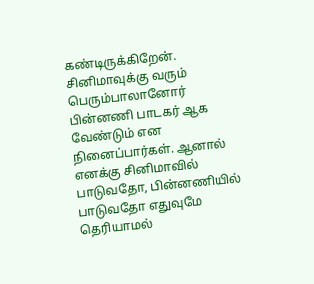கண்டிருக்கிறேன். சினிமாவுக்கு வரும் பெரும்பாலானோர் பின்னணி பாடகர் ஆக வேண்டும் என நினைப்பார்கள். ஆனால் எனக்கு சினிமாவில் பாடுவதோ, பின்னணியில் பாடுவதோ எதுவுமே தெரியாமல்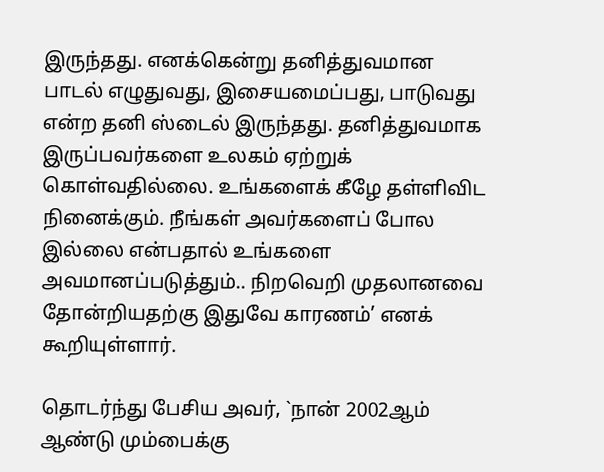இருந்தது. எனக்கென்று தனித்துவமான பாடல் எழுதுவது, இசையமைப்பது, பாடுவது என்ற தனி ஸ்டைல் இருந்தது. தனித்துவமாக இருப்பவர்களை உலகம் ஏற்றுக் கொள்வதில்லை. உங்களைக் கீழே தள்ளிவிட நினைக்கும். நீங்கள் அவர்களைப் போல இல்லை என்பதால் உங்களை அவமானப்படுத்தும்.. நிறவெறி முதலானவை தோன்றியதற்கு இதுவே காரணம்’ எனக் கூறியுள்ளார்.

தொடர்ந்து பேசிய அவர், `நான் 2002ஆம் ஆண்டு மும்பைக்கு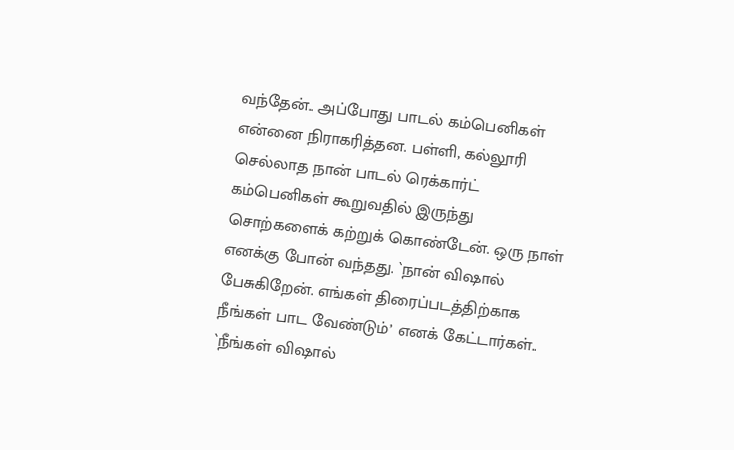வந்தேன்.. அப்போது பாடல் கம்பெனிகள் என்னை நிராகரித்தன. பள்ளி, கல்லூரி செல்லாத நான் பாடல் ரெக்கார்ட் கம்பெனிகள் கூறுவதில் இருந்து சொற்களைக் கற்றுக் கொண்டேன். ஒரு நாள் எனக்கு போன் வந்தது. `நான் விஷால் பேசுகிறேன். எங்கள் திரைப்படத்திற்காக நீங்கள் பாட வேண்டும்’ எனக் கேட்டார்கள்.. `நீங்கள் விஷால்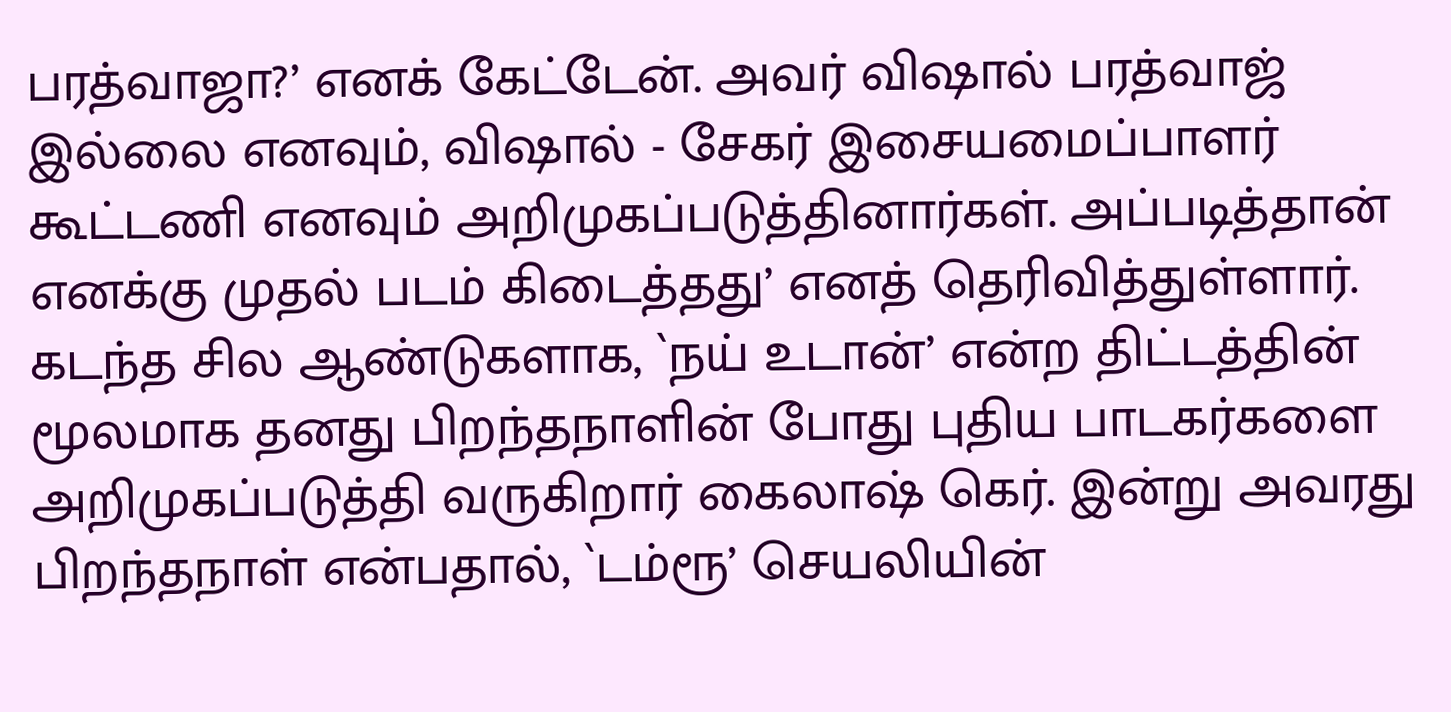பரத்வாஜா?’ எனக் கேட்டேன். அவர் விஷால் பரத்வாஜ் இல்லை எனவும், விஷால் - சேகர் இசையமைப்பாளர் கூட்டணி எனவும் அறிமுகப்படுத்தினார்கள். அப்படித்தான் எனக்கு முதல் படம் கிடைத்தது’ எனத் தெரிவித்துள்ளார்.
கடந்த சில ஆண்டுகளாக, `நய் உடான்’ என்ற திட்டத்தின் மூலமாக தனது பிறந்தநாளின் போது புதிய பாடகர்களை அறிமுகப்படுத்தி வருகிறார் கைலாஷ் கெர். இன்று அவரது பிறந்தநாள் என்பதால், `டம்ரூ’ செயலியின்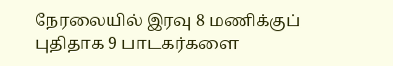நேரலையில் இரவு 8 மணிக்குப் புதிதாக 9 பாடகர்களை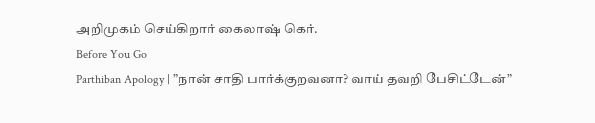அறிமுகம் செய்கிறார் கைலாஷ் கெர்.
Before You Go
Parthiban Apology | ”நான் சாதி பார்க்குறவனா? வாய் தவறி பேசிட்டேன்”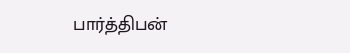பார்த்திபன்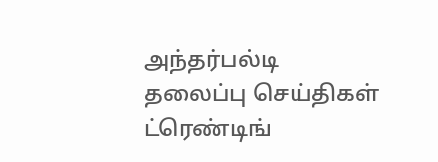அந்தர்பல்டி
தலைப்பு செய்திகள்
ட்ரெண்டிங்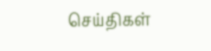செய்திகள்